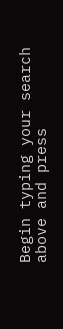Begin typing your search above and press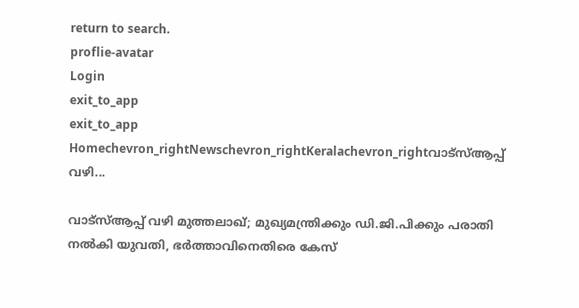return to search.
proflie-avatar
Login
exit_to_app
exit_to_app
Homechevron_rightNewschevron_rightKeralachevron_rightവാട്സ്ആപ്പ് വഴി...

വാട്സ്ആപ്പ് വഴി മുത്തലാഖ്; മുഖ്യമന്ത്രിക്കും ഡി.ജി.പിക്കും പരാതി നൽകി യുവതി, ഭർത്താവിനെതിരെ കേസ്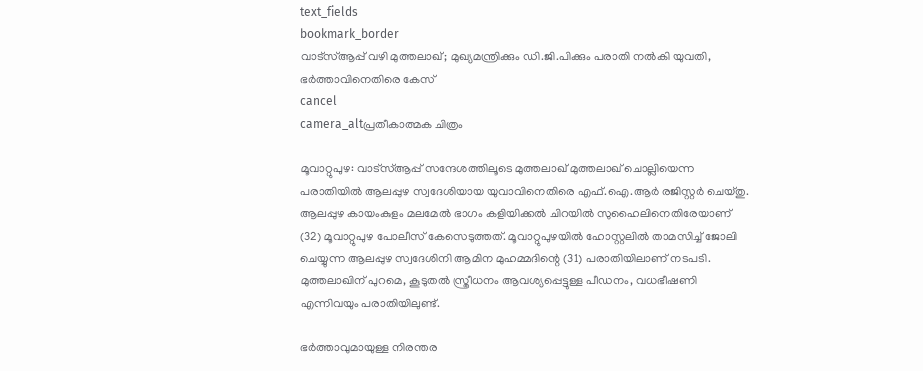text_fields
bookmark_border
വാട്സ്ആപ്പ് വഴി മുത്തലാഖ്; മുഖ്യമന്ത്രിക്കും ഡി.ജി.പിക്കും പരാതി നൽകി യുവതി, ഭർത്താവിനെതിരെ കേസ്
cancel
camera_altപ്രതീകാത്മക ചിത്രം

മൂവാറ്റുപുഴ: വാട്സ്ആപ്പ് സന്ദേശത്തിലൂടെ മുത്തലാഖ് മുത്തലാഖ് ചൊല്ലിയെന്ന പരാതിയിൽ ആലപ്പുഴ സ്വദേശിയായ യുവാവിനെതിരെ എഫ്.ഐ.ആർ രജിസ്റ്റർ ചെയ്തു. ആലപ്പുഴ കായംകുളം മലമേൽ ഭാഗം കളിയിക്കൽ ചിറയിൽ സുഹൈലിനെതിരേയാണ് (32) മൂവാറ്റുപുഴ പോലീസ് കേസെടുത്തത്. മൂവാറ്റുപുഴയിൽ ഹോസ്റ്റലിൽ താമസിച്ച് ജോലി ചെയ്യുന്ന ആലപ്പുഴ സ്വദേശിനി ആമിന മുഹമ്മദിന്റെ (31) പരാതിയിലാണ് നടപടി. മുത്തലാഖിന് പുറമെ, കൂടുതൽ സ്ത്രീധനം ആവശ്യപ്പെട്ടുള്ള പീഡനം, വധഭീഷണി എന്നിവയും പരാതിയിലുണ്ട്.

ഭർത്താവുമായുള്ള നിരന്തര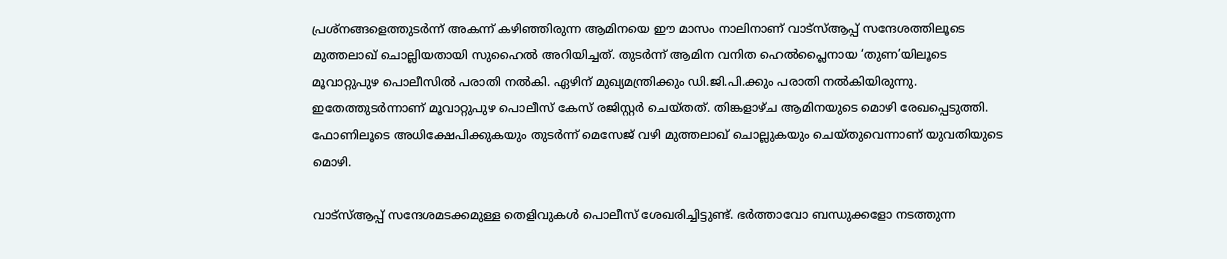പ്രശ്നങ്ങളെത്തുടർന്ന് അകന്ന് കഴിഞ്ഞിരുന്ന ആമിനയെ ഈ മാസം നാലിനാണ് വാട്സ്ആപ്പ് സന്ദേശത്തിലൂടെ മുത്തലാഖ് ചൊല്ലിയതായി സുഹൈൽ അറിയിച്ചത്. തുടർന്ന് ആമിന വനിത ഹെൽപ്ലൈനായ ‘തുണ’യിലൂടെ മൂവാറ്റുപുഴ പൊലീസിൽ പരാതി നൽകി. ഏഴിന് മുഖ്യമന്ത്രിക്കും ഡി.ജി.പി.ക്കും പരാതി നൽകിയിരുന്നു. ഇതേത്തുടർന്നാണ് മൂവാറ്റുപുഴ പൊലീസ് കേസ് രജിസ്റ്റർ ചെയ്തത്. തിങ്കളാഴ്ച ആമിനയുടെ മൊഴി രേഖപ്പെടുത്തി. ഫോണിലൂടെ അധിക്ഷേപിക്കുകയും തുടർന്ന് മെസേജ് വഴി മുത്തലാഖ് ചൊല്ലുകയും ചെയ്തുവെന്നാണ് യുവതിയുടെ മൊഴി.

വാട്സ്ആപ്പ് സന്ദേശമടക്കമുള്ള തെളിവുകൾ പൊലീസ് ശേഖരിച്ചിട്ടുണ്ട്. ഭർത്താവോ ബന്ധുക്കളോ നടത്തുന്ന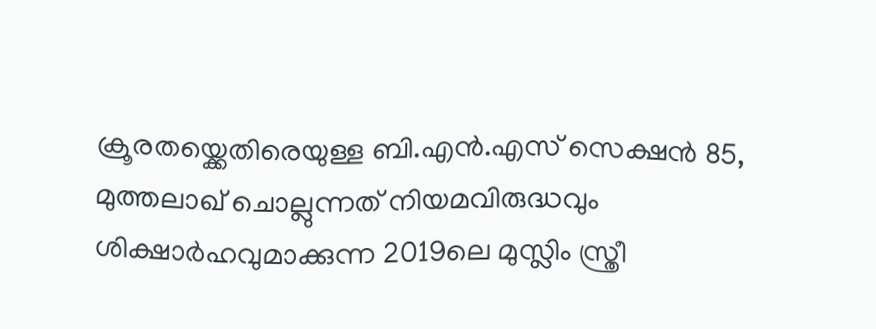ക്രൂരതയ്ക്കെതിരെയുള്ള ബി.എൻ.എസ് സെക്ഷൻ 85, മുത്തലാഖ് ചൊല്ലുന്നത് നിയമവിരുദ്ധവും ശിക്ഷാർഹവുമാക്കുന്ന 2019ലെ മുസ്ലിം സ്ത്രീ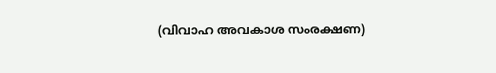(വിവാഹ അവകാശ സംരക്ഷണ)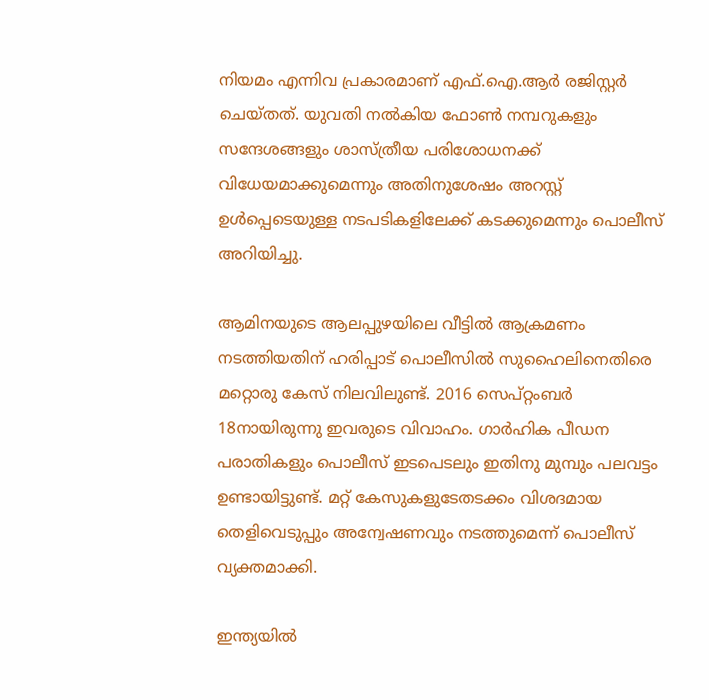നിയമം എന്നിവ പ്രകാരമാണ് എഫ്.ഐ.ആർ രജിസ്റ്റർ ചെയ്തത്. യുവതി നൽകിയ ഫോൺ നമ്പറുകളും സന്ദേശങ്ങളും ശാസ്ത്രീയ പരിശോധനക്ക് വിധേയമാക്കുമെന്നും അതിനുശേഷം അറസ്റ്റ് ഉൾപ്പെടെയുള്ള നടപടികളിലേക്ക് കടക്കുമെന്നും പൊലീസ് അറിയിച്ചു.

ആമിനയുടെ ആലപ്പുഴയിലെ വീട്ടിൽ ആക്രമണം നടത്തിയതിന് ഹരിപ്പാട് പൊലീസിൽ സുഹൈലിനെതിരെ മറ്റൊരു കേസ് നിലവിലുണ്ട്. 2016 സെപ്റ്റംബർ 18നായിരുന്നു ഇവരുടെ വിവാഹം. ഗാർഹിക പീഡന പരാതികളും പൊലീസ് ഇടപെടലും ഇതിനു മുമ്പും പലവട്ടം ഉണ്ടായിട്ടുണ്ട്. മറ്റ് കേസുകളുടേതടക്കം വിശദമായ തെളിവെടുപ്പും അന്വേഷണവും നടത്തുമെന്ന് പൊലീസ് വ്യക്തമാക്കി.

ഇന്ത്യയിൽ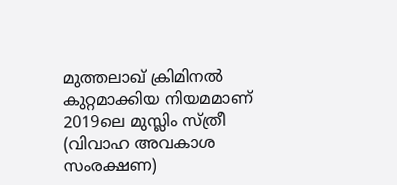മുത്തലാഖ് ക്രിമിനൽ കുറ്റമാക്കിയ നിയമമാണ് 2019ലെ മുസ്ലിം സ്ത്രീ (വിവാഹ അവകാശ സംരക്ഷണ)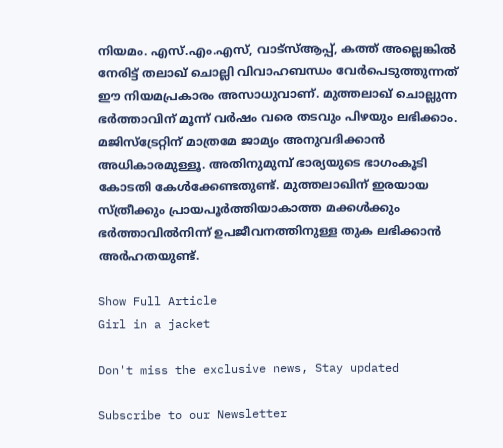നിയമം. എസ്.എം.എസ്, വാട്സ്ആപ്പ്, കത്ത് അല്ലെങ്കിൽ നേരിട്ട് തലാഖ് ചൊല്ലി വിവാഹബന്ധം വേർപെടുത്തുന്നത് ഈ നിയമപ്രകാരം അസാധുവാണ്. മുത്തലാഖ് ചൊല്ലുന്ന ഭർത്താവിന് മൂന്ന് വർഷം വരെ തടവും പിഴയും ലഭിക്കാം. മജിസ്‌ട്രേറ്റിന് മാത്രമേ ജാമ്യം അനുവദിക്കാൻ അധികാരമുള്ളൂ. അതിനുമുമ്പ് ഭാര്യയുടെ ഭാഗംകൂടി കോടതി കേൾക്കേണ്ടതുണ്ട്. മുത്തലാഖിന് ഇരയായ സ്ത്രീക്കും പ്രായപൂർത്തിയാകാത്ത മക്കൾക്കും ഭർത്താവിൽനിന്ന് ഉപജീവനത്തിനുള്ള തുക ലഭിക്കാൻ അർഹതയുണ്ട്.

Show Full Article
Girl in a jacket

Don't miss the exclusive news, Stay updated

Subscribe to our Newsletter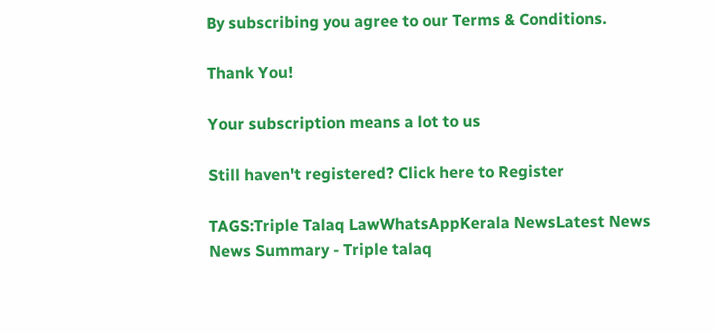By subscribing you agree to our Terms & Conditions.

Thank You!

Your subscription means a lot to us

Still haven't registered? Click here to Register

TAGS:Triple Talaq LawWhatsAppKerala NewsLatest News
News Summary - Triple talaq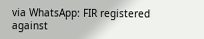via WhatsApp: FIR registered against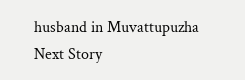husband in Muvattupuzha
Next Story